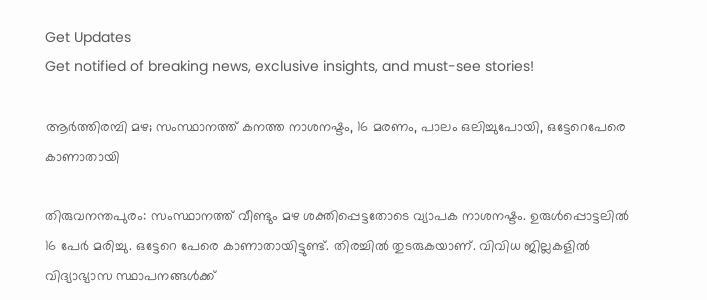Get Updates
Get notified of breaking news, exclusive insights, and must-see stories!

ആര്‍ത്തിരമ്പി മഴ; സംസ്ഥാനത്ത് കനത്ത നാശനഷ്ടം, 16 മരണം, പാലം ഒലിച്ചുപോയി, ഒട്ടേറെപേരെ കാണാതായി

തിരുവനന്തപുരം: സംസ്ഥാനത്ത് വീണ്ടും മഴ ശക്തിപ്പെട്ടതോടെ വ്യാപക നാശനഷ്ടം. ഉരുള്‍പ്പൊട്ടലില്‍ 16 പേര്‍ മരിച്ചു. ഒട്ടേറെ പേരെ കാണാതായിട്ടുണ്ട്. തിരച്ചില്‍ തുടരുകയാണ്. വിവിധ ജില്ലകളില്‍ വിദ്യാഭ്യാസ സ്ഥാപനങ്ങള്‍ക്ക്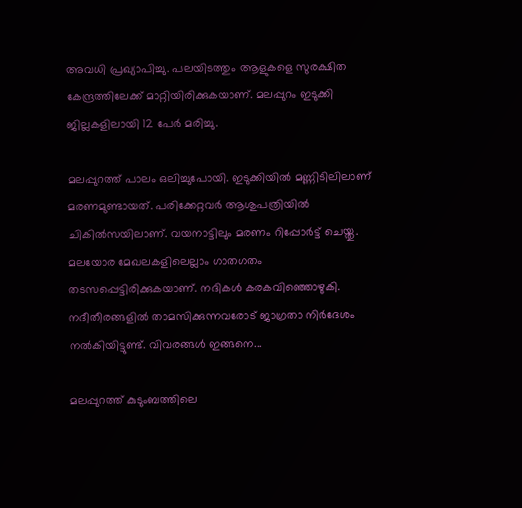അവധി പ്രഖ്യാപിച്ചു. പലയിടത്തും ആളുകളെ സുരക്ഷിത കേന്ദ്രത്തിലേക്ക് മാറ്റിയിരിക്കുകയാണ്. മലപ്പുറം ഇടുക്കി ജില്ലകളിലായി 12 പേര്‍ മരിച്ചു.

മലപ്പുറത്ത് പാലം ഒലിച്ചുപോയി. ഇടുക്കിയില്‍ മണ്ണിടിലിലാണ് മരണമുണ്ടായത്. പരിക്കേറ്റവര്‍ ആശുപത്രിയില്‍ ചികില്‍സയിലാണ്. വയനാട്ടിലും മരണം റിപ്പോര്‍ട്ട് ചെയ്തു. മലയോര മേഖലകളിലെല്ലാം ഗാതഗതം തടസപ്പെട്ടിരിക്കുകയാണ്. നദികള്‍ കരകവിഞ്ഞൊഴുകി. നദീതീരങ്ങളില്‍ താമസിക്കുന്നവരോട് ജാഗ്രതാ നിര്‍ദേശം നല്‍കിയിട്ടുണ്ട്. വിവരങ്ങള്‍ ഇങ്ങനെ...

മലപ്പുറത്ത് കുടുംബത്തിലെ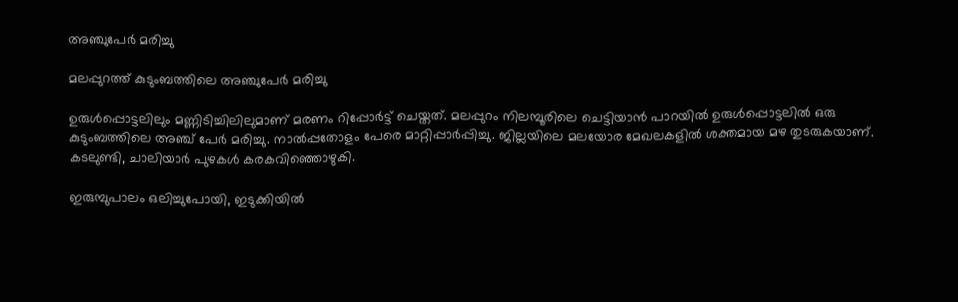അഞ്ചുപേര്‍ മരിച്ചു

മലപ്പുറത്ത് കുടുംബത്തിലെ അഞ്ചുപേര്‍ മരിച്ചു

ഉരുള്‍പ്പൊട്ടലിലും മണ്ണിടിച്ചിലിലുമാണ് മരണം റിപ്പോര്‍ട്ട് ചെയ്തത്. മലപ്പുറം നിലമ്പൂരിലെ ചെട്ടിയാന്‍ പാറയില്‍ ഉരുള്‍പ്പൊട്ടലില്‍ ഒരു കുടുംബത്തിലെ അഞ്ച് പേര്‍ മരിച്ചു. നാല്‍പ്പതോളം പേരെ മാറ്റിപ്പാര്‍പ്പിച്ചു. ജില്ലയിലെ മലയോര മേഖലകളില്‍ ശക്തമായ മഴ തുടരുകയാണ്. കടലുണ്ടി, ചാലിയാര്‍ പുഴകള്‍ കരകവിഞ്ഞൊഴുകി.

ഇരുമ്പുപാലം ഒലിച്ചുപോയി, ഇടുക്കിയില്‍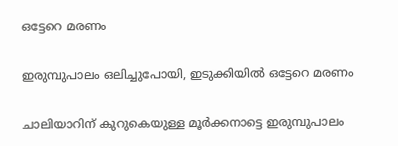ഒട്ടേറെ മരണം

ഇരുമ്പുപാലം ഒലിച്ചുപോയി, ഇടുക്കിയില്‍ ഒട്ടേറെ മരണം

ചാലിയാറിന് കുറുകെയുള്ള മൂര്‍ക്കനാട്ടെ ഇരുമ്പുപാലം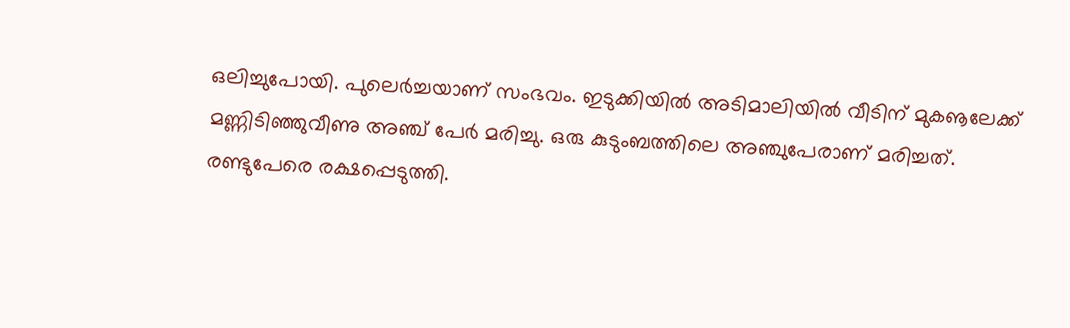ഒലിച്ചുപോയി. പുലെര്‍ച്ചയാണ് സംഭവം. ഇടുക്കിയില്‍ അടിമാലിയില്‍ വീടിന് മുകൡലേക്ക് മണ്ണിടിഞ്ഞുവീണു അഞ്ച് പേര്‍ മരിച്ചു. ഒരു കുടുംബത്തിലെ അഞ്ചുപേരാണ് മരിച്ചത്. രണ്ടുപേരെ രക്ഷപ്പെടുത്തി.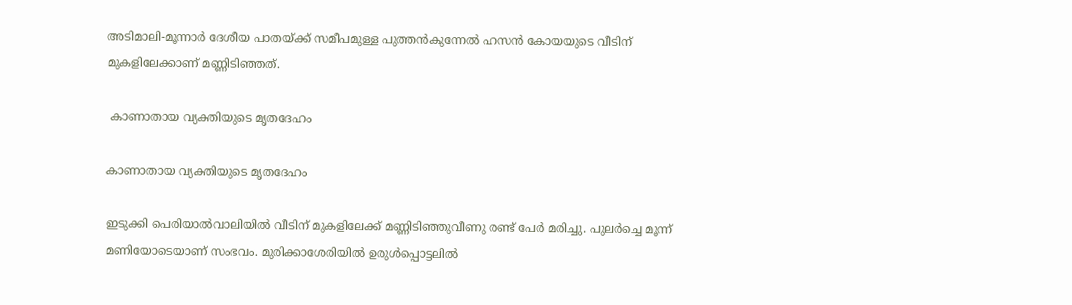അടിമാലി-മൂന്നാര്‍ ദേശീയ പാതയ്ക്ക് സമീപമുള്ള പുത്തന്‍കുന്നേല്‍ ഹസന്‍ കോയയുടെ വീടിന് മുകളിലേക്കാണ് മണ്ണിടിഞ്ഞത്.

 കാണാതായ വ്യക്തിയുടെ മൃതദേഹം

കാണാതായ വ്യക്തിയുടെ മൃതദേഹം

ഇടുക്കി പെരിയാല്‍വാലിയില്‍ വീടിന് മുകളിലേക്ക് മണ്ണിടിഞ്ഞുവീണു രണ്ട് പേര്‍ മരിച്ചു. പുലര്‍ച്ചെ മൂന്ന് മണിയോടെയാണ് സംഭവം. മുരിക്കാശേരിയില്‍ ഉരുള്‍പ്പൊട്ടലില്‍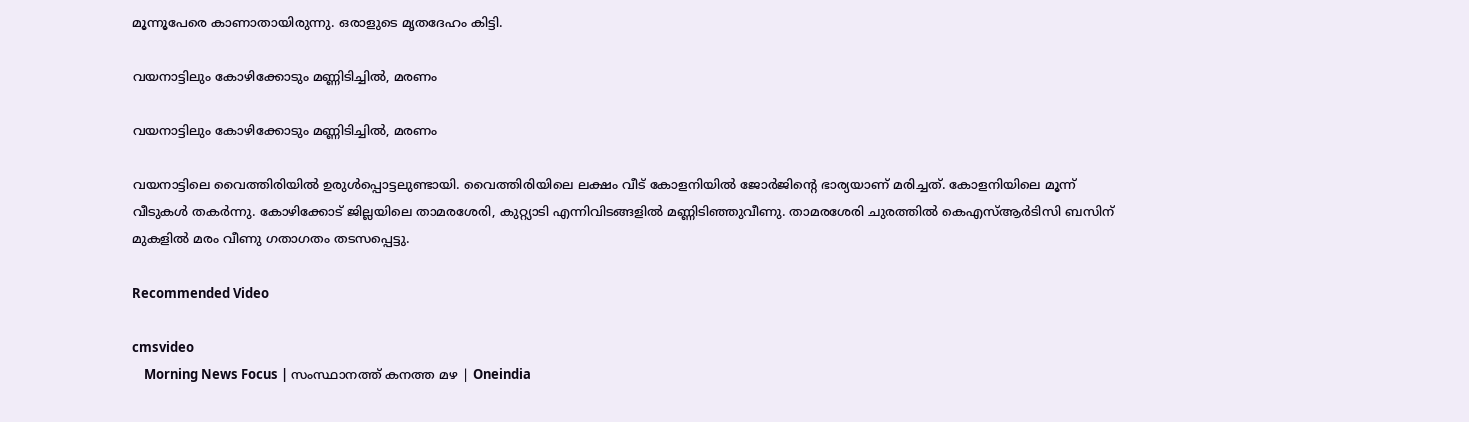മൂന്നൂപേരെ കാണാതായിരുന്നു. ഒരാളുടെ മൃതദേഹം കിട്ടി.

വയനാട്ടിലും കോഴിക്കോടും മണ്ണിടിച്ചില്‍, മരണം

വയനാട്ടിലും കോഴിക്കോടും മണ്ണിടിച്ചില്‍, മരണം

വയനാട്ടിലെ വൈത്തിരിയില്‍ ഉരുള്‍പ്പൊട്ടലുണ്ടായി. വൈത്തിരിയിലെ ലക്ഷം വീട് കോളനിയില്‍ ജോര്‍ജിന്റെ ഭാര്യയാണ് മരിച്ചത്. കോളനിയിലെ മൂന്ന് വീടുകള്‍ തകര്‍ന്നു. കോഴിക്കോട് ജില്ലയിലെ താമരശേരി, കുറ്റ്യാടി എന്നിവിടങ്ങളില്‍ മണ്ണിടിഞ്ഞുവീണു. താമരശേരി ചുരത്തില്‍ കെഎസ്ആര്‍ടിസി ബസിന് മുകളില്‍ മരം വീണു ഗതാഗതം തടസപ്പെട്ടു.

Recommended Video

cmsvideo
    Morning News Focus | സംസ്ഥാനത്ത് കനത്ത മഴ | Oneindia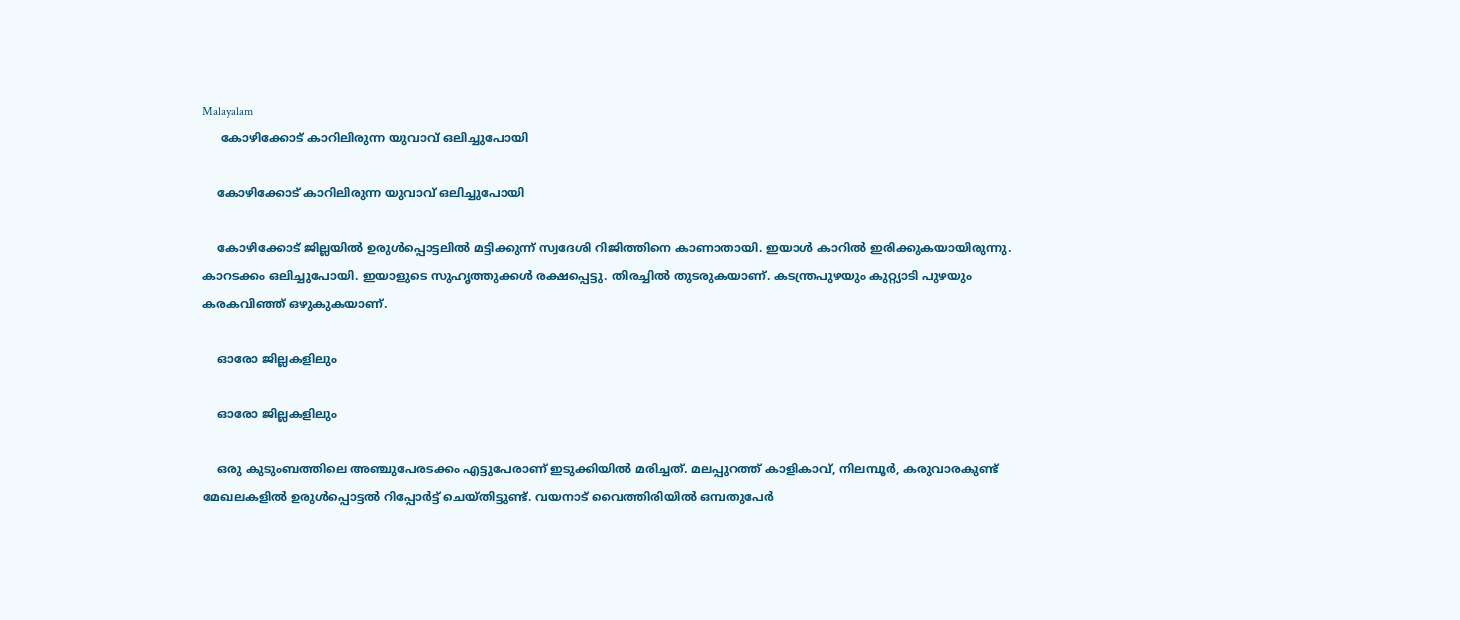Malayalam
     കോഴിക്കോട് കാറിലിരുന്ന യുവാവ് ഒലിച്ചുപോയി

    കോഴിക്കോട് കാറിലിരുന്ന യുവാവ് ഒലിച്ചുപോയി

    കോഴിക്കോട് ജില്ലയില്‍ ഉരുള്‍പ്പൊട്ടലില്‍ മട്ടിക്കുന്ന് സ്വദേശി റിജിത്തിനെ കാണാതായി. ഇയാള്‍ കാറില്‍ ഇരിക്കുകയായിരുന്നു. കാറടക്കം ഒലിച്ചുപോയി. ഇയാളുടെ സുഹൃത്തുക്കള്‍ രക്ഷപ്പെട്ടു. തിരച്ചില്‍ തുടരുകയാണ്. കടന്ത്രപുഴയും കുറ്റ്യാടി പുഴയും കരകവിഞ്ഞ് ഒഴുകുകയാണ്.

    ഓരോ ജില്ലകളിലും

    ഓരോ ജില്ലകളിലും

    ഒരു കുടുംബത്തിലെ അഞ്ചുപേരടക്കം എട്ടുപേരാണ് ഇടുക്കിയില്‍ മരിച്ചത്. മലപ്പുറത്ത് കാളികാവ്, നിലമ്പൂര്‍, കരുവാരകുണ്ട് മേഖലകളില്‍ ഉരുള്‍പ്പൊട്ടല്‍ റിപ്പോര്‍ട്ട് ചെയ്തിട്ടുണ്ട്. വയനാട് വൈത്തിരിയില്‍ ഒമ്പതുപേര്‍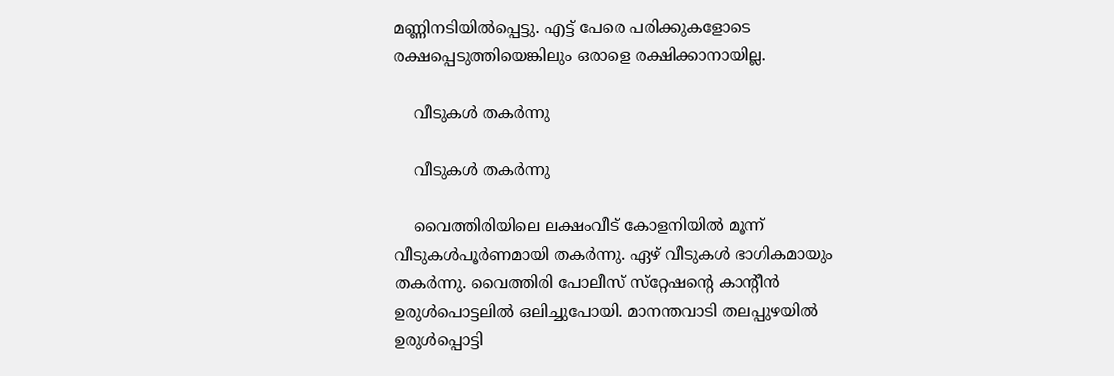മണ്ണിനടിയില്‍പ്പെട്ടു. എട്ട് പേരെ പരിക്കുകളോടെ രക്ഷപ്പെടുത്തിയെങ്കിലും ഒരാളെ രക്ഷിക്കാനായില്ല.

    വീടുകള്‍ തകര്‍ന്നു

    വീടുകള്‍ തകര്‍ന്നു

    വൈത്തിരിയിലെ ലക്ഷംവീട് കോളനിയില്‍ മൂന്ന് വീടുകള്‍പൂര്‍ണമായി തകര്‍ന്നു. ഏഴ് വീടുകള്‍ ഭാഗികമായും തകര്‍ന്നു. വൈത്തിരി പോലീസ് സ്‌റ്റേഷന്റെ കാന്റീന്‍ ഉരുള്‍പൊട്ടലില്‍ ഒലിച്ചുപോയി. മാനന്തവാടി തലപ്പുഴയില്‍ ഉരുള്‍പ്പൊട്ടി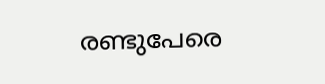രണ്ടുപേരെ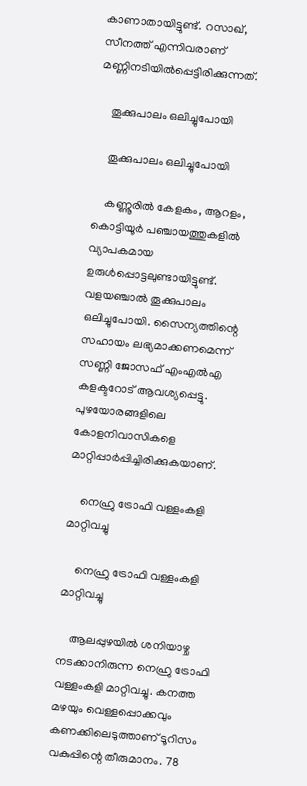കാണാതായിട്ടുണ്ട്. റസാഖ്, സീനത്ത് എന്നിവരാണ് മണ്ണിനടിയില്‍പ്പെട്ടിരിക്കുന്നത്.

    തൂക്കുപാലം ഒലിച്ചുപോയി

    തൂക്കുപാലം ഒലിച്ചുപോയി

    കണ്ണൂരില്‍ കേളകം, ആറളം, കൊട്ടിയൂര്‍ പഞ്ചായത്തുകളില്‍ വ്യാപകമായ ഉരുള്‍പ്പൊട്ടലുണ്ടായിട്ടുണ്ട്. വളയഞ്ചാല്‍ തൂക്കുപാലം ഒലിച്ചുപോയി. സൈന്യത്തിന്റെ സഹായം ലഭ്യമാക്കണമെന്ന് സണ്ണി ജോസഫ് എംഎല്‍എ കളക്ടറോട് ആവശ്യപ്പെട്ടു. പുഴയോരങ്ങളിലെ കോളനിവാസികളെ മാറ്റിപ്പാര്‍പ്പിച്ചിരിക്കുകയാണ്.

    നെഹ്രു ട്രോഫി വള്ളംകളി മാറ്റിവച്ചു

    നെഹ്രു ട്രോഫി വള്ളംകളി മാറ്റിവച്ചു

    ആലപ്പുഴയില്‍ ശനിയാഴ്ച നടക്കാനിരുന്ന നെഹ്രു ട്രോഫി വള്ളംകളി മാറ്റിവച്ചു. കനത്ത മഴയും വെള്ളപ്പൊക്കവും കണക്കിലെടുത്താണ് ടൂറിസം വകുപ്പിന്റെ തീരുമാനം. 78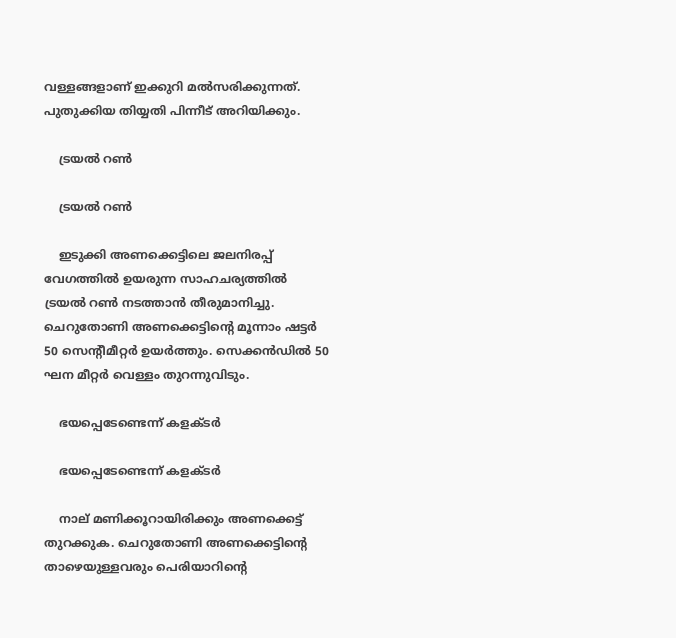വള്ളങ്ങളാണ് ഇക്കുറി മല്‍സരിക്കുന്നത്. പുതുക്കിയ തിയ്യതി പിന്നീട് അറിയിക്കും.

    ട്രയല്‍ റണ്‍

    ട്രയല്‍ റണ്‍

    ഇടുക്കി അണക്കെട്ടിലെ ജലനിരപ്പ് വേഗത്തില്‍ ഉയരുന്ന സാഹചര്യത്തില്‍ ട്രയല്‍ റണ്‍ നടത്താന്‍ തീരുമാനിച്ചു. ചെറുതോണി അണക്കെട്ടിന്റെ മൂന്നാം ഷട്ടര്‍ 50 സെന്റീമീറ്റര്‍ ഉയര്‍ത്തും. സെക്കന്‍ഡില്‍ 50 ഘന മീറ്റര്‍ വെള്ളം തുറന്നുവിടും.

    ഭയപ്പെടേണ്ടെന്ന് കളക്ടര്‍

    ഭയപ്പെടേണ്ടെന്ന് കളക്ടര്‍

    നാല് മണിക്കൂറായിരിക്കും അണക്കെട്ട് തുറക്കുക. ചെറുതോണി അണക്കെട്ടിന്റെ താഴെയുള്ളവരും പെരിയാറിന്റെ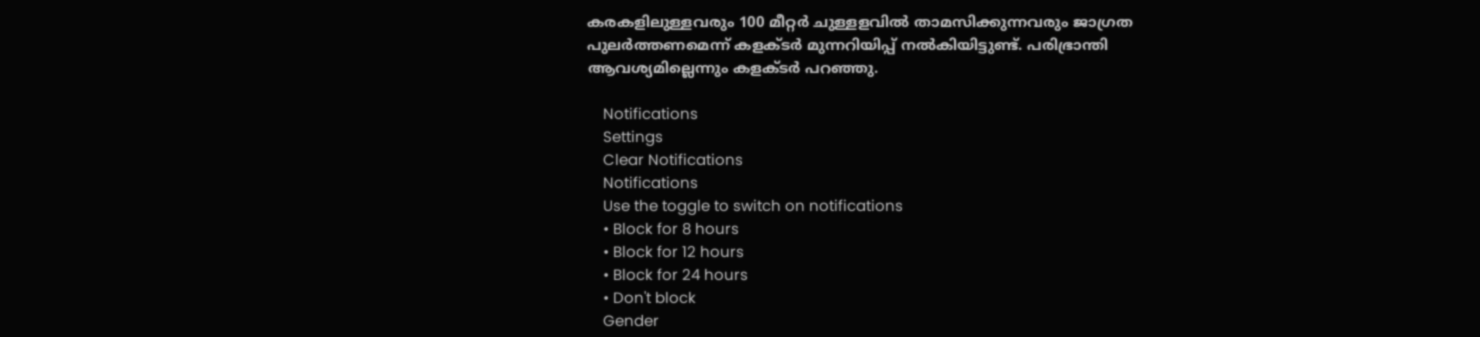കരകളിലുള്ളവരും 100 മീറ്റര്‍ ചുള്ളളവില്‍ താമസിക്കുന്നവരും ജാഗ്രത പുലര്‍ത്തണമെന്ന് കളക്ടര്‍ മുന്നറിയിപ്പ് നല്‍കിയിട്ടുണ്ട്. പരിഭ്രാന്തി ആവശ്യമില്ലെന്നും കളക്ടര്‍ പറഞ്ഞു.

    Notifications
    Settings
    Clear Notifications
    Notifications
    Use the toggle to switch on notifications
    • Block for 8 hours
    • Block for 12 hours
    • Block for 24 hours
    • Don't block
    Gender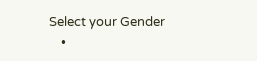Select your Gender
    •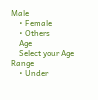Male
    • Female
    • Others
    Age
    Select your Age Range
    • Under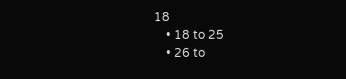18
    • 18 to 25
    • 26 to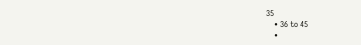35
    • 36 to 45
    •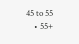45 to 55
    • 55+